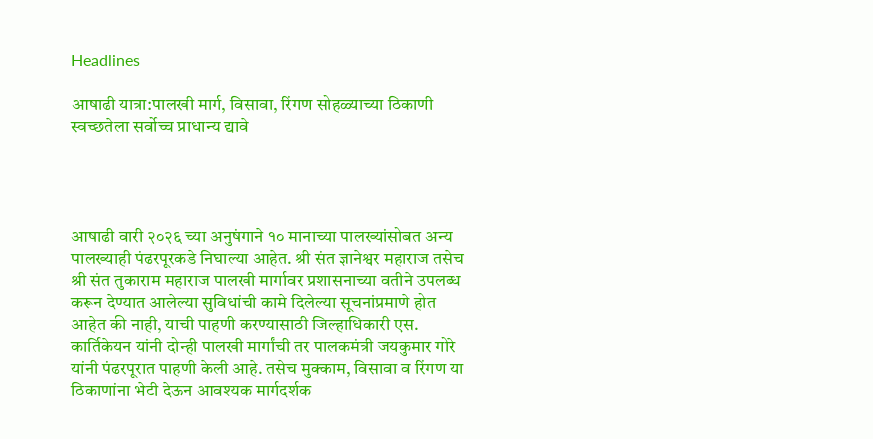Headlines

आषाढी यात्रा:पालखी मार्ग, विसावा, रिंगण सोहळ्याच्या ठिकाणी स्वच्छतेला सर्वोच्च प्राधान्य द्यावे




आषाढी वारी २०२६ च्या अनुषंगाने १० मानाच्या पालख्यांसोबत अन्य पालख्याही पंढरपूरकडे निघाल्या आहेत. श्री संत ज्ञानेश्वर महाराज तसेच श्री संत तुकाराम महाराज पालखी मार्गावर प्रशासनाच्या वतीने उपलब्ध करून देण्यात आलेल्या सुविधांची कामे दिलेल्या सूचनांप्रमाणे होत आहेत की नाही, याची पाहणी करण्यासाठी जिल्हाधिकारी एस. कार्तिकेयन यांनी दोन्ही पालखी मार्गांची तर पालकमंत्री जयकुमार गोरे यांनी पंढरपूरात पाहणी केली आहे. तसेच मुक्काम, विसावा व रिंगण या ठिकाणांना भेटी देऊन आवश्यक मार्गदर्शक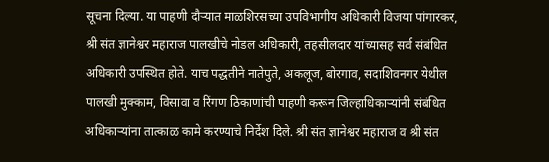सूचना दिल्या. या पाहणी दौऱ्यात माळशिरसच्या उपविभागीय अधिकारी विजया पांगारकर, श्री संत ज्ञानेश्वर महाराज पालखीचे नोडल अधिकारी, तहसीलदार यांच्यासह सर्व संबंधित अधिकारी उपस्थित होते. याच पद्धतीने नातेपुते, अकलूज, बोरगाव, सदाशिवनगर येथील पालखी मुक्काम, विसावा व रिंगण ठिकाणांची पाहणी करून जिल्हाधिकाऱ्यांनी संबंधित अधिकाऱ्यांना तात्काळ कामे करण्याचे निर्देश दिले. श्री संत ज्ञानेश्वर महाराज व श्री संत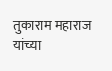तुकाराम महाराज यांच्या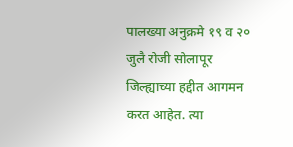पालख्या अनुक्रमे १९ व २० जुलै रोजी सोलापूर जिल्ह्याच्या हद्दीत आगमन करत आहेत. त्या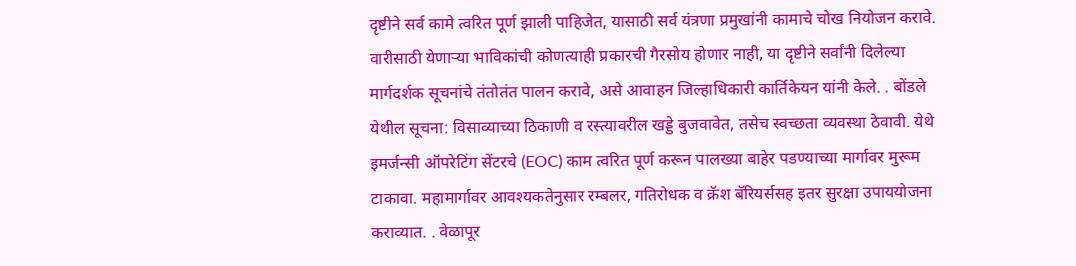दृष्टीने सर्व कामे त्वरित पूर्ण झाली पाहिजेत, यासाठी सर्व यंत्रणा प्रमुखांनी कामाचे चोख नियोजन करावे. वारीसाठी येणाऱ्या भाविकांची कोणत्याही प्रकारची गैरसोय होणार नाही, या दृष्टीने सर्वांनी दिलेल्या मार्गदर्शक सूचनांचे तंतोतंत पालन करावे, असे आवाहन जिल्हाधिकारी कार्तिकेयन यांनी केले. . बोंडले येथील सूचना: विसाव्याच्या ठिकाणी व रस्त्यावरील खड्डे बुजवावेत, तसेच स्वच्छता व्यवस्था ठेवावी. येथे इमर्जन्सी ऑपरेटिंग सेंटरचे (EOC) काम त्वरित पूर्ण करून पालख्या बाहेर पडण्याच्या मार्गावर मुरूम टाकावा. महामार्गावर आवश्यकतेनुसार रम्बलर, गतिरोधक व क्रॅश बॅरियर्ससह इतर सुरक्षा उपाययोजना कराव्यात. . वेळापूर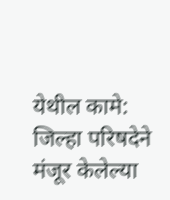येथील कामे: जिल्हा परिषदेने मंजूर केलेल्या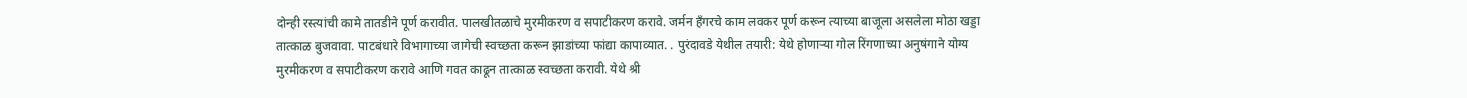दोन्ही रस्त्यांची कामे तातडीने पूर्ण करावीत. पालखीतळाचे मुरमीकरण व सपाटीकरण करावे. जर्मन हँगरचे काम लवकर पूर्ण करून त्याच्या बाजूला असलेला मोठा खड्डा तात्काळ बुजवावा. पाटबंधारे विभागाच्या जागेची स्वच्छता करून झाडांच्या फांद्या कापाव्यात. . पुरंदावडे येथील तयारी: येथे होणाऱ्या गोल रिंगणाच्या अनुषंगाने योग्य मुरमीकरण व सपाटीकरण करावे आणि गवत काढून तात्काळ स्वच्छता करावी. येथे श्री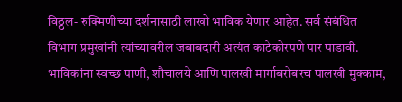विठ्ठल- रुक्मिणीच्या दर्शनासाठी लाखो भाविक येणार आहेत. सर्व संबंधित विभाग प्रमुखांनी त्यांच्यावरील जबाबदारी अत्यंत काटेकोरपणे पार पाडावी. भाविकांना स्वच्छ पाणी, शौचालये आणि पालखी मार्गाबरोबरच पालखी मुक्काम,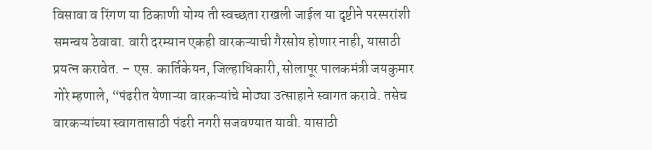विसावा व रिंगण या ठिकाणी योग्य ती स्वच्छता राखली जाईल या दृष्टीने परस्परांशी समन्वय ठेवावा. वारी दरम्यान एकही वारकऱ्याची गैरसोय होणार नाही, यासाठी प्रयत्न करावेत. – एस. कार्तिकेयन, जिल्हाधिकारी, सोलापूर पालकमंत्री जयकुमार गोरे म्हणाले, “पंढरीत येणाऱ्या वारकऱ्यांचे मोठ्या उत्साहाने स्वागत करावे. तसेच वारकऱ्यांच्या स्वागतासाठी पंढरी नगरी सजवण्यात यावी. यासाठी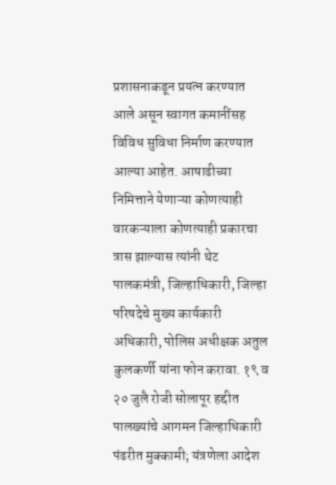प्रशासनाकडून प्रयत्न करण्यात आले असून स्वागत कमानींसह विविध सुविधा निर्माण करण्यात आल्या आहेत. आषाढीच्या निमित्ताने येणाऱ्या कोणत्याही वारकऱ्याला कोणत्याही प्रकारचा त्रास झाल्यास त्यांनी थेट पालकमंत्री, जिल्हाधिकारी, जिल्हा परिषदेचे मुख्य कार्यकारी अधिकारी, पोलिस अधीक्षक अतुल कुलकर्णी यांना फोन करावा. १९ व २० जुलै रोजी सोलापूर हद्दीत पालख्यांचे आगमन जिल्हाधिकारी पंढरीत मुक्कामी; यंत्रणेला आदेश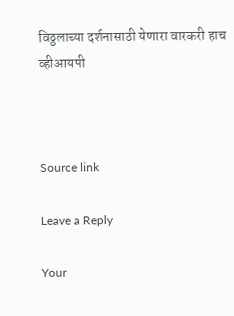विठ्ठलाच्या दर्शनासाठी येणारा वारकरी हाच व्हीआयपी



Source link

Leave a Reply

Your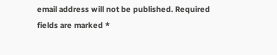email address will not be published. Required fields are marked *